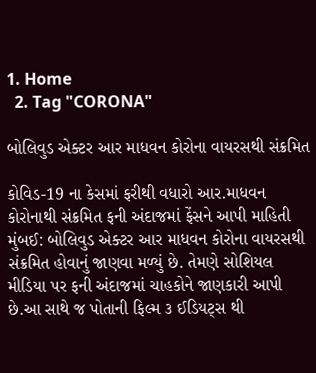1. Home
  2. Tag "CORONA"

બોલિવુડ એક્ટર આર માધવન કોરોના વાયરસથી સંક્રમિત

કોવિડ-19 ના કેસમાં ફરીથી વધારો આર.માધવન કોરોનાથી સંક્રમિત ફની અંદાજમાં ફેંસને આપી માહિતી મુંબઈ: બોલિવુડ એક્ટર આર માધવન કોરોના વાયરસથી સંક્રમિત હોવાનું જાણવા મળ્યું છે. તેમણે સોશિયલ મીડિયા પર ફની અંદાજમાં ચાહકોને જાણકારી આપી છે.આ સાથે જ પોતાની ફિલ્મ ૩ ઈડિયટ્સ થી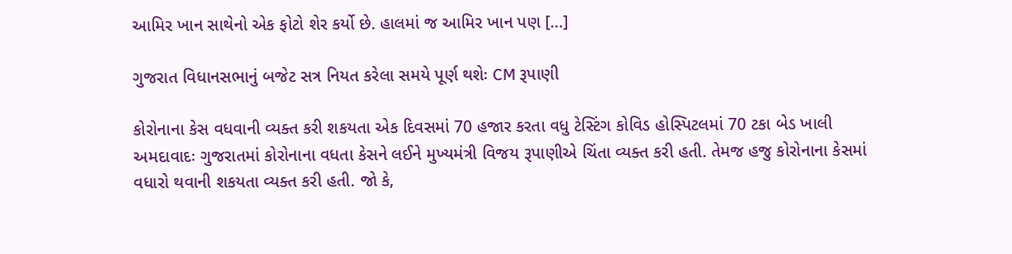આમિર ખાન સાથેનો એક ફોટો શેર કર્યો છે. હાલમાં જ આમિર ખાન પણ […]

ગુજરાત વિધાનસભાનું બજેટ સત્ર નિયત કરેલા સમયે પૂર્ણ થશેઃ CM રૂપાણી

કોરોનાના કેસ વધવાની વ્યક્ત કરી શકયતા એક દિવસમાં 70 હજાર કરતા વધુ ટેસ્ટિંગ કોવિડ હોસ્પિટલમાં 70 ટકા બેડ ખાલી અમદાવાદઃ ગુજરાતમાં કોરોનાના વધતા કેસને લઈને મુખ્યમંત્રી વિજય રૂપાણીએ ચિંતા વ્યક્ત કરી હતી. તેમજ હજુ કોરોનાના કેસમાં વધારો થવાની શકયતા વ્યક્ત કરી હતી. જો કે,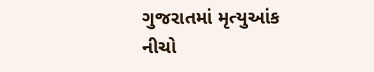ગુજરાતમાં મૃત્યુઆંક નીચો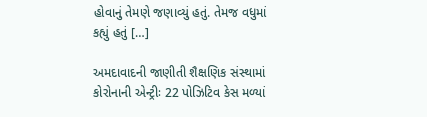હોવાનું તેમણે જણાવ્યું હતું. તેમજ વધુમાં કહ્યું હતું […]

અમદાવાદની જાણીતી શૈક્ષણિક સંસ્થામાં કોરોનાની એન્ટ્રીઃ 22 પોઝિટિવ કેસ મળ્યાં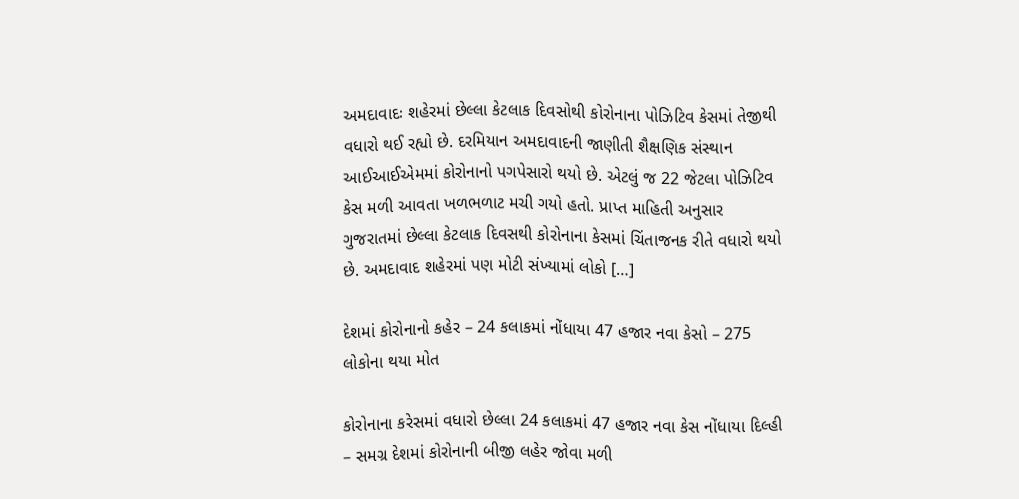અમદાવાદઃ શહેરમાં છેલ્લા કેટલાક દિવસોથી કોરોનાના પોઝિટિવ કેસમાં તેજીથી વધારો થઈ રહ્યો છે. દરમિયાન અમદાવાદની જાણીતી શૈક્ષણિક સંસ્થાન આઈઆઈએમમાં કોરોનાનો પગપેસારો થયો છે. એટલું જ 22 જેટલા પોઝિટિવ કેસ મળી આવતા ખળભળાટ મચી ગયો હતો. પ્રાપ્ત માહિતી અનુસાર ગુજરાતમાં છેલ્લા કેટલાક દિવસથી કોરોનાના કેસમાં ચિંતાજનક રીતે વધારો થયો છે. અમદાવાદ શહેરમાં પણ મોટી સંખ્યામાં લોકો […]

દેશમાં કોરોનાનો કહેર – 24 કલાકમાં નોંધાયા 47 હજાર નવા કેસો – 275 લોકોના થયા મોત

કોરોનાના કરેસમાં વધારો છેલ્લા 24 કલાકમાં 47 હજાર નવા કેસ નોંધાયા દિલ્હી – સમગ્ર દેશમાં કોરોનાની બીજી લહેર જોવા મળી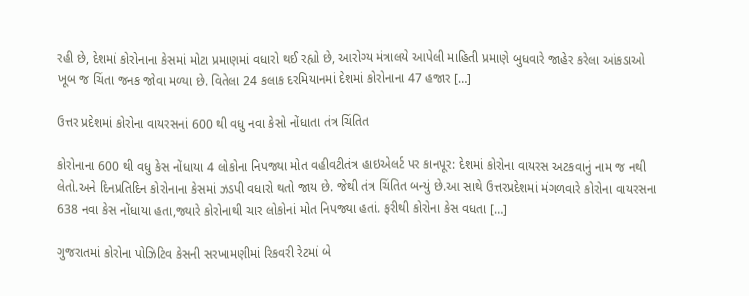રહી છે, દેશમાં કોરોનાના કેસમાં મોટા પ્રમાણમાં વધારો થઈ રહ્યો છે, આરોગ્ય મંત્રાલયે આપેલી માહિતી પ્રમાણે બુધવારે જાહેર કરેલા આંકડાઓ ખૂબ જ ચિંતા જનક જોવા મળ્યા છે. વિતેલા 24 કલાક દરમિયાનમાં દેશમાં કોરોનાના 47 હજાર […]

ઉત્તર પ્રદેશમાં કોરોના વાયરસનાં 600 થી વધુ નવા કેસો નોંધાતા તંત્ર ચિંતિત

કોરોનાના 600 થી વધુ કેસ નોંધાયા 4 લોકોના નિપજ્યા મોત વહીવટીતંત્ર હાઇએલર્ટ પર કાનપૂર: દેશમાં કોરોના વાયરસ અટકવાનું નામ જ નથી લેતો.અને દિનપ્રતિદિન કોરોનાના કેસમાં ઝડપી વધારો થતો જાય છે. જેથી તંત્ર ચિંતિત બન્યું છે.આ સાથે ઉત્તરપ્રદેશમાં મંગળવારે કોરોના વાયરસના 638 નવા કેસ નોંધાયા હતા,જ્યારે કોરોનાથી ચાર લોકોનાં મોત નિપજ્યા હતાં. ફરીથી કોરોના કેસ વધતા […]

ગુજરાતમાં કોરોના પોઝિટિવ કેસની સરખામણીમાં રિકવરી રેટમાં બે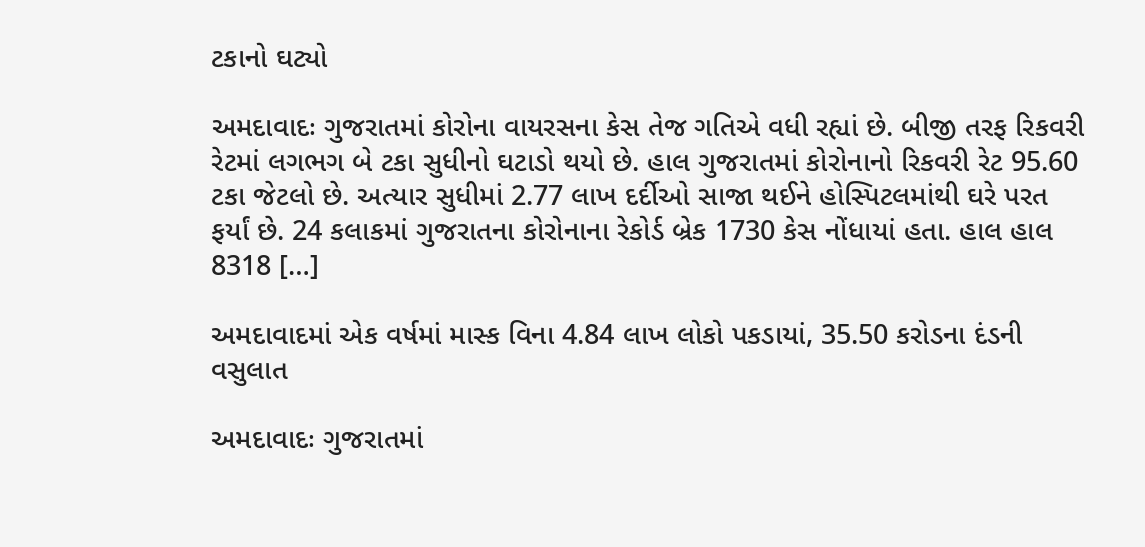ટકાનો ઘટ્યો

અમદાવાદઃ ગુજરાતમાં કોરોના વાયરસના કેસ તેજ ગતિએ વધી રહ્યાં છે. બીજી તરફ રિકવરી રેટમાં લગભગ બે ટકા સુધીનો ઘટાડો થયો છે. હાલ ગુજરાતમાં કોરોનાનો રિકવરી રેટ 95.60 ટકા જેટલો છે. અત્યાર સુધીમાં 2.77 લાખ દર્દીઓ સાજા થઈને હોસ્પિટલમાંથી ઘરે પરત ફર્યાં છે. 24 કલાકમાં ગુજરાતના કોરોનાના રેકોર્ડ બ્રેક 1730 કેસ નોંધાયાં હતા. હાલ હાલ 8318 […]

અમદાવાદમાં એક વર્ષમાં માસ્ક વિના 4.84 લાખ લોકો પકડાયાં, 35.50 કરોડના દંડની વસુલાત

અમદાવાદઃ ગુજરાતમાં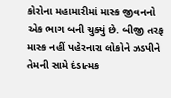કોરોના મહામારીમાં માસ્ક જીવનનો એક ભાગ બની ચુક્યું છે. બીજી તરફ માસ્ક નહીં પહેરનારા લોકોને ઝડપીને તેમની સામે દંડાત્મક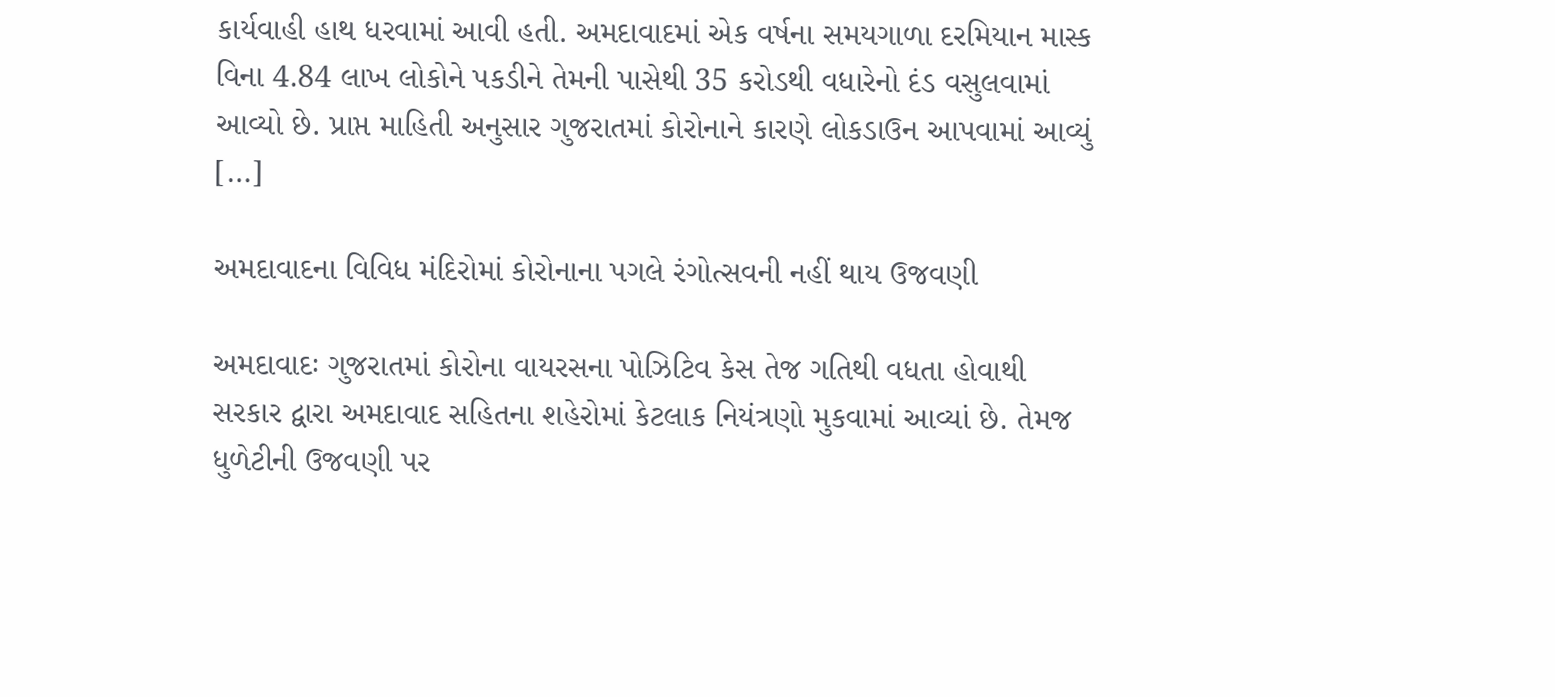કાર્યવાહી હાથ ધરવામાં આવી હતી. અમદાવાદમાં એક વર્ષના સમયગાળા દરમિયાન માસ્ક વિના 4.84 લાખ લોકોને પકડીને તેમની પાસેથી 35 કરોડથી વધારેનો દંડ વસુલવામાં આવ્યો છે. પ્રાપ્ત માહિતી અનુસાર ગુજરાતમાં કોરોનાને કારણે લોકડાઉન આપવામાં આવ્યું […]

અમદાવાદના વિવિધ મંદિરોમાં કોરોનાના પગલે રંગોત્સવની નહીં થાય ઉજવણી

અમદાવાદઃ ગુજરાતમાં કોરોના વાયરસના પોઝિટિવ કેસ તેજ ગતિથી વધતા હોવાથી સરકાર દ્વારા અમદાવાદ સહિતના શહેરોમાં કેટલાક નિયંત્રણો મુકવામાં આવ્યાં છે. તેમજ ધુળેટીની ઉજવણી પર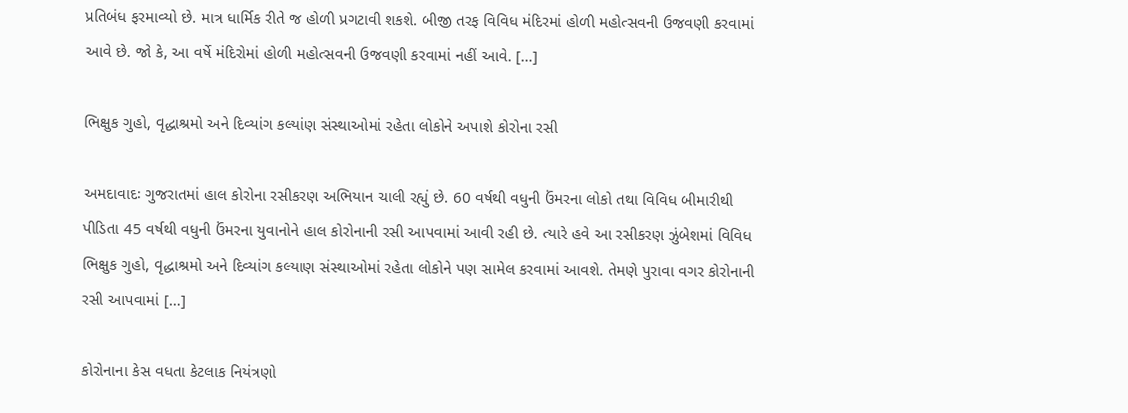પ્રતિબંધ ફરમાવ્યો છે. માત્ર ધાર્મિક રીતે જ હોળી પ્રગટાવી શકશે. બીજી તરફ વિવિધ મંદિરમાં હોળી મહોત્સવની ઉજવણી કરવામાં આવે છે. જો કે, આ વર્ષે મંદિરોમાં હોળી મહોત્સવની ઉજવણી કરવામાં નહીં આવે. […]

ભિક્ષુક ગુહો, વૃદ્ધાશ્રમો અને દિવ્યાંગ કલ્યાંણ સંસ્થાઓમાં રહેતા લોકોને અપાશે કોરોના રસી

અમદાવાદઃ ગુજરાતમાં હાલ કોરોના રસીકરણ અભિયાન ચાલી રહ્યું છે. 60 વર્ષથી વધુની ઉંમરના લોકો તથા વિવિધ બીમારીથી પીડિતા 45 વર્ષથી વધુની ઉંમરના યુવાનોને હાલ કોરોનાની રસી આપવામાં આવી રહી છે. ત્યારે હવે આ રસીકરણ ઝુંબેશમાં વિવિધ ભિક્ષુક ગુહો, વૃદ્ધાશ્રમો અને દિવ્યાંગ કલ્યાણ સંસ્થાઓમાં રહેતા લોકોને પણ સામેલ કરવામાં આવશે. તેમણે પુરાવા વગર કોરોનાની રસી આપવામાં […]

કોરોનાના કેસ વધતા કેટલાક નિયંત્રણો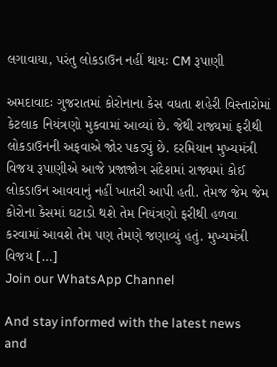લગાવાયા, પરંતુ લોકડાઉન નહીં થાયઃ CM રૂપાણી

અમદાવાદઃ ગુજરાતમાં કોરોનાના કેસ વધતા શહેરી વિસ્તારોમાં કેટલાક નિયંત્રણો મુકવામાં આવ્યાં છે. જેથી રાજ્યમાં ફરીથી લોકડાઉનની અફવાએ જોર પકડ્યું છે. દરમિયાન મુખ્યમંત્રી વિજય રૂપાણીએ આજે પ્રજાજોગ સંદેશમાં રાજ્યમાં કોઈ લોકડાઉન આવવાનું નહીં ખાતરી આપી હતી. તેમજ જેમ જેમ કોરોના કેસમાં ઘટાડો થશે તેમ નિયંત્રણો ફરીથી હળવા કરવામાં આવશે તેમ પણ તેમણે જણાવ્યું હતું. મુખ્યમંત્રી વિજય […]
Join our WhatsApp Channel

And stay informed with the latest news and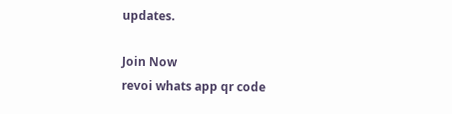updates.

Join Now
revoi whats app qr code